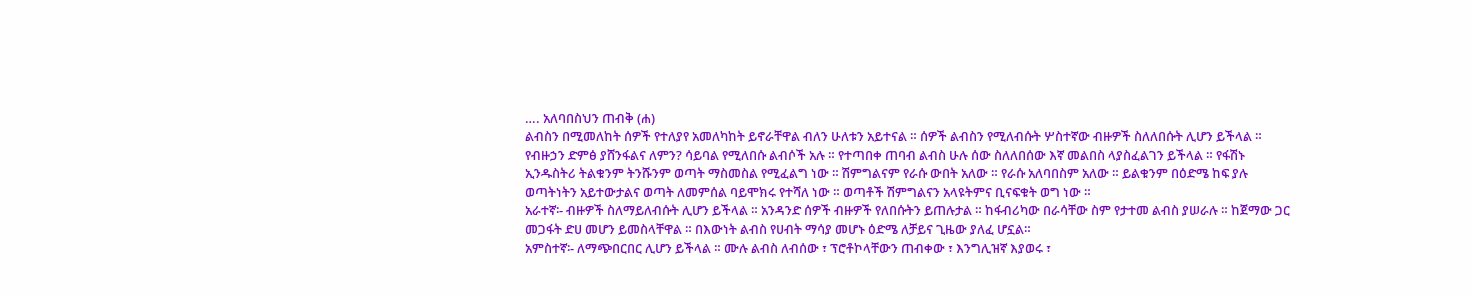…. አለባበስህን ጠብቅ (ሐ)
ልብስን በሚመለከት ሰዎች የተለያየ አመለካከት ይኖራቸዋል ብለን ሁለቱን አይተናል ። ሰዎች ልብስን የሚለብሱት ሦስተኛው ብዙዎች ስለለበሱት ሊሆን ይችላል ። የብዙኃን ድምፅ ያሸንፋልና ለምን? ሳይባል የሚለበሱ ልብሶች አሉ ። የተጣበቀ ጠባብ ልብስ ሁሉ ሰው ስለለበሰው እኛ መልበስ ላያስፈልገን ይችላል ። የፋሽኑ ኢንዱስትሪ ትልቁንም ትንሹንም ወጣት ማስመስል የሚፈልግ ነው ። ሽምግልናም የራሱ ውበት አለው ። የራሱ አለባበስም አለው ። ይልቁንም በዕድሜ ከፍ ያሉ ወጣትነትን አይተውታልና ወጣት ለመምሰል ባይሞክሩ የተሻለ ነው ። ወጣቶች ሽምግልናን አላዩትምና ቢናፍቁት ወግ ነው ።
አራተኛ፡- ብዙዎች ስለማይለብሱት ሊሆን ይችላል ። አንዳንድ ሰዎች ብዙዎች የለበሱትን ይጠሉታል ። ከፋብሪካው በራሳቸው ስም የታተመ ልብስ ያሠራሉ ። ከጀማው ጋር መጋፋት ድሀ መሆን ይመስላቸዋል ። በእውነት ልብስ የሀብት ማሳያ መሆኑ ዕድሜ ለቻይና ጊዜው ያለፈ ሆኗል።
አምስተኛ፡- ለማጭበርበር ሊሆን ይችላል ። ሙሉ ልብስ ለብሰው ፣ ፕሮቶኮላቸውን ጠብቀው ፣ እንግሊዝኛ እያወሩ ፣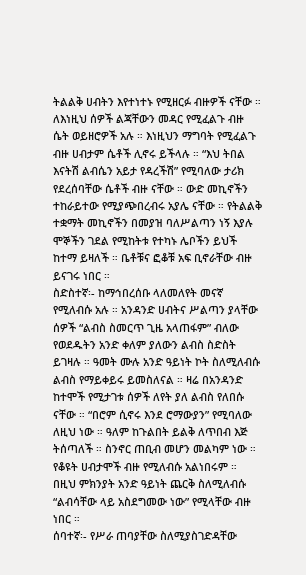ትልልቅ ሀብትን እየተነተኑ የሚዘርፉ ብዙዎች ናቸው ። ለእነዚህ ሰዎች ልጃቸውን መዳር የሚፈልጉ ብዙ ሴት ወይዘሮዎች አሉ ። እነዚህን ማግባት የሚፈልጉ ብዙ ሀብታም ሴቶች ሊኖሩ ይችላሉ ። “እህ ትበል እናትሽ ልብሴን አይታ የዳረችሽ” የሚባለው ታሪክ የደረሰባቸው ሴቶች ብዙ ናቸው ። ውድ መኪኖችን ተከራይተው የሚያጭበረብሩ አያሌ ናቸው ። የትልልቅ ተቋማት መኪኖችን በመያዝ ባለሥልጣን ነኝ እያሉ ሞኞችን ገደል የሚከትቱ የተካኑ ሌቦችን ይህች ከተማ ይዛለች ። ቤቶቹና ፎቆቹ አፍ ቢኖራቸው ብዙ ይናገሩ ነበር ።
ስድስተኛ፡- ከማኅበረሰቡ ላለመለየት መናኛ የሚለብሱ አሉ ። አንዳንድ ሀብትና ሥልጣን ያላቸው ሰዎች “ልብስ ስመርጥ ጊዜ አላጠፋም” ብለው የወደዱትን አንድ ቀለም ያለውን ልብስ ስድስት ይገዛሉ ። ዓመት ሙሉ አንድ ዓይነት ኮት ስለሚለብሱ ልብስ የማይቀይሩ ይመስለናል ። ዛሬ በአንዳንድ ከተሞች የሚታገቱ ሰዎች ለየት ያለ ልብስ የለበሱ ናቸው ። “በሮም ሲኖሩ እንደ ሮማውያን” የሚባለው ለዚህ ነው ። ዓለም ከጉልበት ይልቅ ለጥበብ እጅ ትሰጣለች ። ስንኖር ጠቢብ መሆን መልካም ነው ። የቆዩት ሀብታሞች ብዙ የሚለብሱ አልነበሩም ። በዚህ ምክንያት አንድ ዓይነት ጨርቅ ስለሚለብሱ “ልብሳቸው ላይ አስደግመው ነው” የሚላቸው ብዙ ነበር ።
ሰባተኛ፡- የሥራ ጠባያቸው ስለሚያስገድዳቸው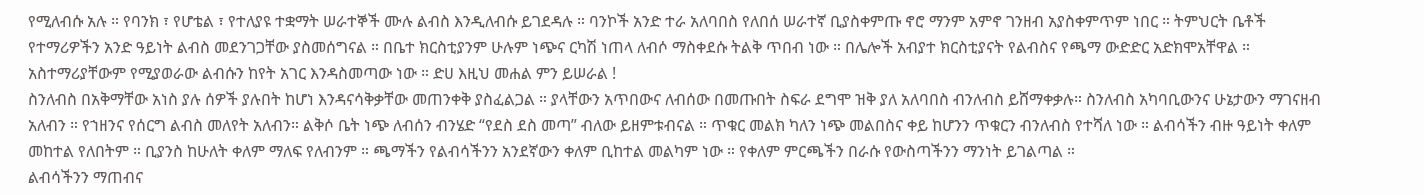የሚለብሱ አሉ ። የባንክ ፣ የሆቴል ፣ የተለያዩ ተቋማት ሠራተኞች ሙሉ ልብስ እንዲለብሱ ይገደዳሉ ። ባንኮች አንድ ተራ አለባበስ የለበሰ ሠራተኛ ቢያስቀምጡ ኖሮ ማንም አምኖ ገንዘብ አያስቀምጥም ነበር ። ትምህርት ቤቶች የተማሪዎችን አንድ ዓይነት ልብስ መደንገጋቸው ያስመሰግናል ። በቤተ ክርስቲያንም ሁሉም ነጭና ርካሽ ነጠላ ለብሶ ማስቀደሱ ትልቅ ጥበብ ነው ። በሌሎች አብያተ ክርስቲያናት የልብስና የጫማ ውድድር አድክሞአቸዋል ። አስተማሪያቸውም የሚያወራው ልብሱን ከየት አገር እንዳስመጣው ነው ። ድሀ እዚህ መሐል ምን ይሠራል !
ስንለብስ በአቅማቸው አነስ ያሉ ሰዎች ያሉበት ከሆነ እንዳናሳቅቃቸው መጠንቀቅ ያስፈልጋል ። ያላቸውን አጥበውና ለብሰው በመጡበት ስፍራ ደግሞ ዝቅ ያለ አለባበስ ብንለብስ ይሸማቀቃሉ። ስንለብስ አካባቢውንና ሁኔታውን ማገናዘብ አለብን ። የኀዘንና የሰርግ ልብስ መለየት አለብን። ልቅሶ ቤት ነጭ ለብሰን ብንሄድ “የደስ ደስ መጣ” ብለው ይዘምቱብናል ። ጥቁር መልክ ካለን ነጭ መልበስና ቀይ ከሆንን ጥቁርን ብንለብስ የተሻለ ነው ። ልብሳችን ብዙ ዓይነት ቀለም መከተል የለበትም ። ቢያንስ ከሁለት ቀለም ማለፍ የለብንም ። ጫማችን የልብሳችንን አንደኛውን ቀለም ቢከተል መልካም ነው ። የቀለም ምርጫችን በራሱ የውስጣችንን ማንነት ይገልጣል ።
ልብሳችንን ማጠብና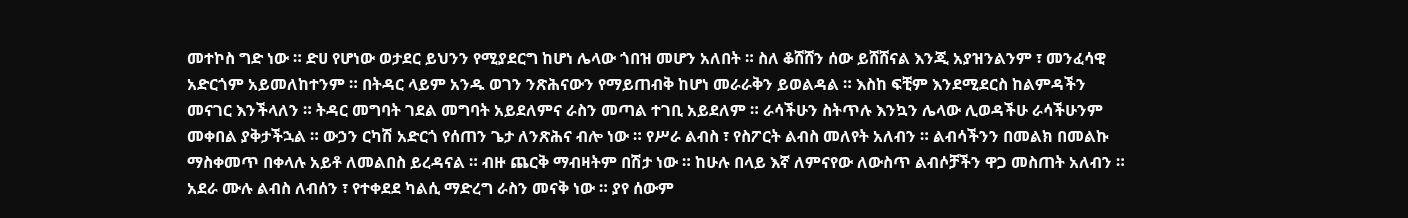መተኮስ ግድ ነው ። ድሀ የሆነው ወታደር ይህንን የሚያደርግ ከሆነ ሌላው ጎበዝ መሆን አለበት ። ስለ ቆሸሸን ሰው ይሸሸናል እንጂ አያዝንልንም ፣ መንፈሳዊ አድርጎም አይመለከተንም ። በትዳር ላይም አንዱ ወገን ንጽሕናውን የማይጠብቅ ከሆነ መራራቅን ይወልዳል ። እስከ ፍቺም እንደሚደርስ ከልምዳችን መናገር እንችላለን ። ትዳር መግባት ገደል መግባት አይደለምና ራስን መጣል ተገቢ አይደለም ። ራሳችሁን ስትጥሉ እንኳን ሌላው ሊወዳችሁ ራሳችሁንም መቀበል ያቅታችኋል ። ውኃን ርካሽ አድርጎ የሰጠን ጌታ ለንጽሕና ብሎ ነው ። የሥራ ልብስ ፣ የስፖርት ልብስ መለየት አለብን ። ልብሳችንን በመልክ በመልኩ ማስቀመጥ በቀላሉ አይቶ ለመልበስ ይረዳናል ። ብዙ ጨርቅ ማብዛትም በሽታ ነው ። ከሁሉ በላይ እኛ ለምናየው ለውስጥ ልብሶቻችን ዋጋ መስጠት አለብን ። አደራ ሙሉ ልብስ ለብሰን ፣ የተቀደደ ካልሲ ማድረግ ራስን መናቅ ነው ። ያየ ሰውም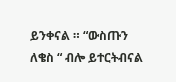ይንቀናል ። “ውስጡን ለቄስ “ ብሎ ይተርትብናል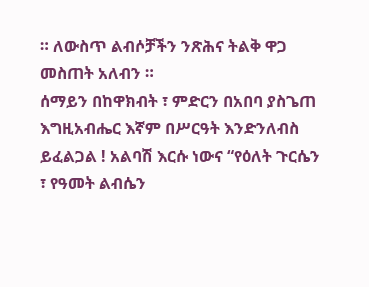። ለውስጥ ልብሶቻችን ንጽሕና ትልቅ ዋጋ መስጠት አለብን ።
ሰማይን በከዋክብት ፣ ምድርን በአበባ ያስጌጠ እግዚአብሔር እኛም በሥርዓት እንድንለብስ ይፈልጋል ! አልባሽ እርሱ ነውና “የዕለት ጉርሴን ፣ የዓመት ልብሴን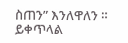ስጠን” እንለዋለን ።
ይቀጥላል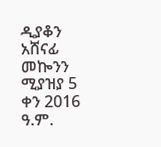ዲያቆን አሸናፊ መኰንን
ሚያዝያ 5 ቀን 2016 ዓ.ም.